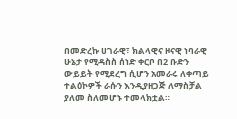በመድረኩ ሀገራዊ፣ ክልላዊና ዞናዊ ነባራዊ ሁኔታ የሚዳስስ ሰነድ ቀርቦ በ2 ቡድን ውይይት የሚደረግ ሲሆን አመራሩ ለቀጣይ ተልዕኮዎች ራሱን እንዲያዘጋጅ ለማስቻል ያለመ ስለመሆኑ ተመላክቷል።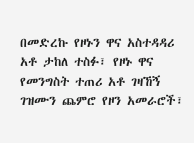በመድረኩ የዞኑን ዋና አስተዳዳሪ አቶ ታከለ ተስፉ፣ የዞኑ ዋና የመንግስት ተጠሪ አቶ ገዛኸኝ ገዝሙን ጨምሮ የዞን አመራሮች፣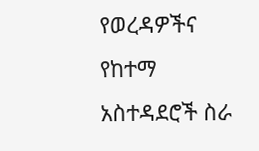የወረዳዎችና የከተማ አስተዳደሮች ስራ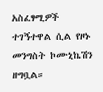አስፈፃሚዎች ተገኝተዋል ሲል የዞኑ መንግስት ኮሙኒኬሽን ዘግቧል።